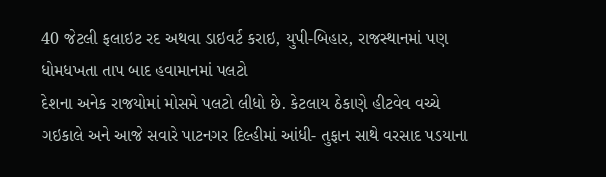40 જેટલી ફલાઇટ રદ અથવા ડાઇવર્ટ કરાઇ, યુપી-બિહાર, રાજસ્થાનમાં પણ ધોમધખતા તાપ બાદ હવામાનમાં પલટો
દેશના અનેક રાજયોમાં મોસમે પલટો લીધો છે. કેટલાય ઠેકાણે હીટવેવ વચ્ચે ગઇકાલે અને આજે સવારે પાટનગર દિલ્હીમાં આંધી- તુફાન સાથે વરસાદ પડયાના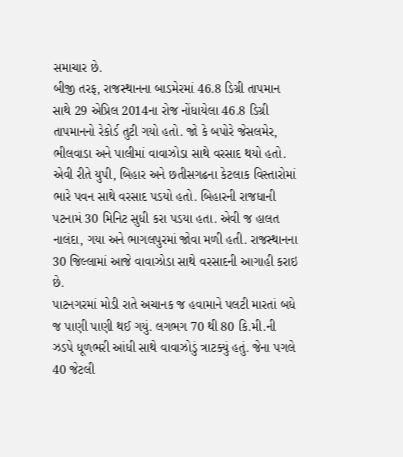સમાચાર છે.
બીજી તરફ, રાજસ્થાનના બાડમેરમાં 46.8 ડિગ્રી તાપમાન સાથે 29 એપ્રિલ 2014ના રોજ નોંધાયેલા 46.8 ડિગ્રી તાપમાનનો રેકોર્ડ તુટી ગયો હતો. જો કે બપોરે જેસલમેર, ભીલવાડા અને પાલીમાં વાવાઝોડા સાથે વરસાદ થયો હતો. એવી રીતે યુપી, બિહાર અને છતીસગઢના કેટલાક વિસ્તારોમાં ભારે પવન સાથે વરસાદ પડયો હતો. બિહારની રાજધાની પટનામં 30 મિનિટ સુધી કરા પડયા હતા. એવી જ હાલત નાલંદા, ગયા અને ભાગલપુરમાં જોવા મળી હતી. રાજસ્થાનના 30 જિલ્લામાં આજે વાવાઝોડા સાથે વરસાદની આગાહી કરાઇ છે.
પાટનગરમાં મોડી રાતે અચાનક જ હવામાને પલટી મારતાં બધે જ પાણી પાણી થઈ ગયું. લગભગ 70 થી 80 કિ.મી.ની ઝડપે ધૂળભરી આંધી સાથે વાવાઝોડું ત્રાટક્યું હતું. જેના પગલે 40 જેટલી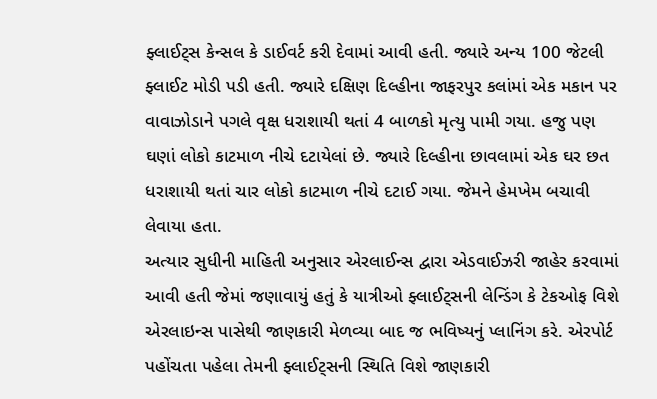ફ્લાઈટ્સ કેન્સલ કે ડાઈવર્ટ કરી દેવામાં આવી હતી. જ્યારે અન્ય 100 જેટલી ફ્લાઈટ મોડી પડી હતી. જ્યારે દક્ષિણ દિલ્હીના જાફરપુર કલાંમાં એક મકાન પર વાવાઝોડાને પગલે વૃક્ષ ધરાશાયી થતાં 4 બાળકો મૃત્યુ પામી ગયા. હજુ પણ ઘણાં લોકો કાટમાળ નીચે દટાયેલાં છે. જ્યારે દિલ્હીના છાવલામાં એક ઘર છત ધરાશાયી થતાં ચાર લોકો કાટમાળ નીચે દટાઈ ગયા. જેમને હેમખેમ બચાવી લેવાયા હતા.
અત્યાર સુધીની માહિતી અનુસાર એરલાઈન્સ દ્વારા એડવાઈઝરી જાહેર કરવામાં આવી હતી જેમાં જણાવાયું હતું કે યાત્રીઓ ફ્લાઈટ્સની લેન્ડિંગ કે ટેકઓફ વિશે એરલાઇન્સ પાસેથી જાણકારી મેળવ્યા બાદ જ ભવિષ્યનું પ્લાનિંગ કરે. એરપોર્ટ પહોંચતા પહેલા તેમની ફ્લાઈટ્સની સ્થિતિ વિશે જાણકારી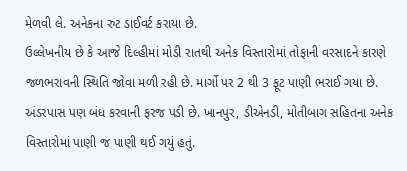મેળવી લે. અનેકના રુટ ડાઈવર્ટ કરાયા છે.
ઉલ્લેખનીય છે કે આજે દિલ્હીમાં મોડી રાતથી અનેક વિસ્તારોમાં તોફાની વરસાદને કારણે જળભરાવની સ્થિતિ જોવા મળી રહી છે. માર્ગો પર 2 થી 3 ફૂટ પાણી ભરાઈ ગયા છે. અંડરપાસ પણ બંધ કરવાની ફરજ પડી છે. ખાનપુર, ડીએનડી, મોતીબાગ સહિતના અનેક વિસ્તારોમાં પાણી જ પાણી થઈ ગયું હતું.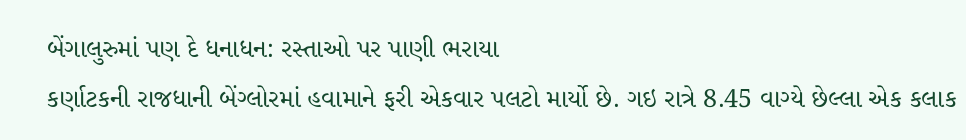બેંગાલુરુમાં પણ દે ધનાધન: રસ્તાઓ પર પાણી ભરાયા
કર્ણાટકની રાજધાની બેંગ્લોરમાં હવામાને ફરી એકવાર પલટો માર્યો છે. ગઇ રાત્રે 8.45 વાગ્યે છેલ્લા એક કલાક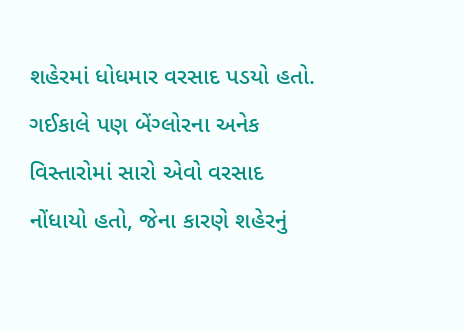શહેરમાં ધોધમાર વરસાદ પડયો હતો. ગઈકાલે પણ બેંગ્લોરના અનેક વિસ્તારોમાં સારો એવો વરસાદ નોંધાયો હતો, જેના કારણે શહેરનું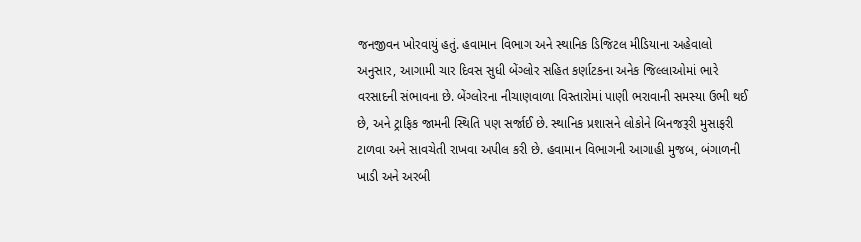જનજીવન ખોરવાયું હતું. હવામાન વિભાગ અને સ્થાનિક ડિજિટલ મીડિયાના અહેવાલો અનુસાર, આગામી ચાર દિવસ સુધી બેંગ્લોર સહિત કર્ણાટકના અનેક જિલ્લાઓમાં ભારે વરસાદની સંભાવના છે. બેંગ્લોરના નીચાણવાળા વિસ્તારોમાં પાણી ભરાવાની સમસ્યા ઉભી થઈ છે, અને ટ્રાફિક જામની સ્થિતિ પણ સર્જાઈ છે. સ્થાનિક પ્રશાસને લોકોને બિનજરૂરી મુસાફરી ટાળવા અને સાવચેતી રાખવા અપીલ કરી છે. હવામાન વિભાગની આગાહી મુજબ, બંગાળની ખાડી અને અરબી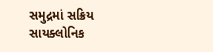સમુદ્રમાં સક્રિય સાયક્લોનિક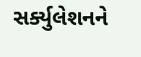સર્ક્યુલેશનને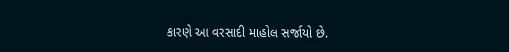કારણે આ વરસાદી માહોલ સર્જાયો છે.